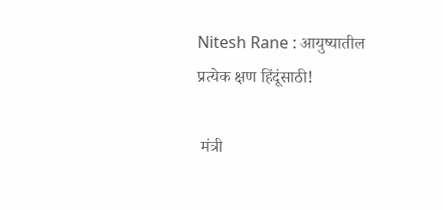Nitesh Rane : आयुष्यातील प्रत्येक क्षण हिंदूंसाठी!

 मंत्री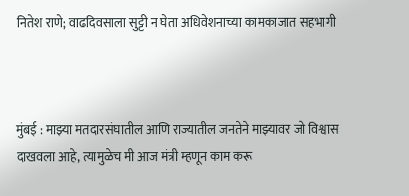नितेश राणे; वाढदिवसाला सुट्टी न घेता अधिवेशनाच्या कामकाजात सहभागी



मुंबई : माझ्या मतदारसंघातील आणि राज्यातील जनतेने माझ्यावर जो विश्वास दाखवला आहे, त्यामुळेच मी आज मंत्री म्हणून काम करू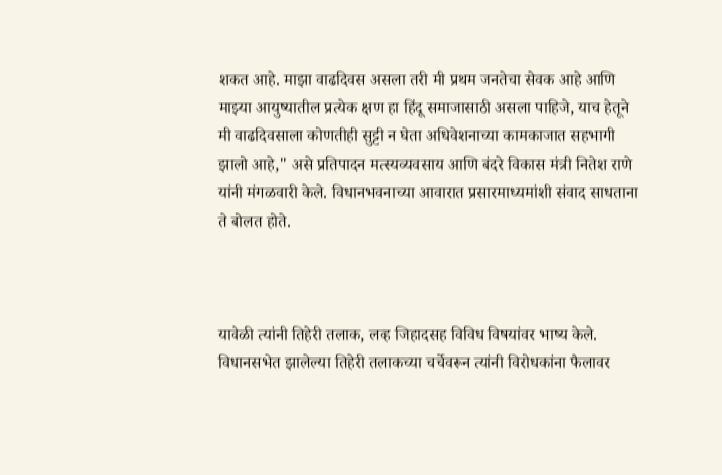शकत आहे. माझा वाढदिवस असला तरी मी प्रथम जनतेचा सेवक आहे आणि माझ्या आयुष्यातील प्रत्येक क्षण हा हिंदू समाजासाठी असला पाहिजे, याच हेतूने मी वाढदिवसाला कोणतीही सुट्टी न घेता अधिवेशनाच्या कामकाजात सहभागी झालो आहे," असे प्रतिपादन मत्स्यव्यवसाय आणि बंदरे विकास मंत्री नितेश राणे यांनी मंगळवारी केले. विधानभवनाच्या आवारात प्रसारमाध्यमांशी संवाद साधताना ते बोलत होते.



यावेळी त्यांनी तिहेरी तलाक, लव्ह जिहादसह विविध विषयांवर भाष्य केले. विधानसभेत झालेल्या तिहेरी तलाकच्या चर्चेवरून त्यांनी विरोधकांना फैलावर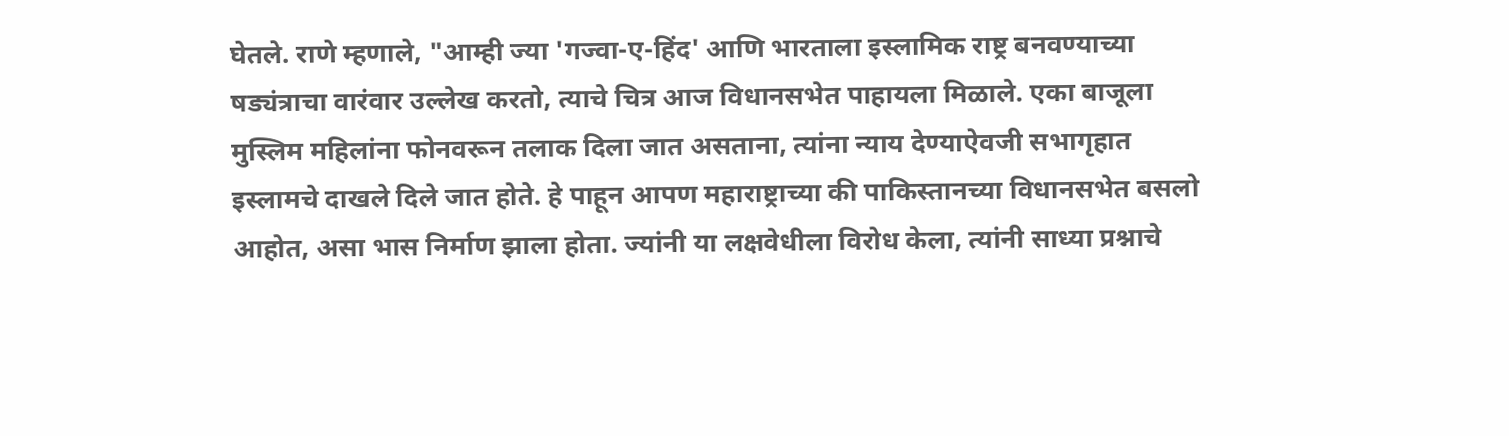घेतले. राणे म्हणाले, "आम्ही ज्या 'गज्वा-ए-हिंद' आणि भारताला इस्लामिक राष्ट्र बनवण्याच्या षड्यंत्राचा वारंवार उल्लेख करतो, त्याचे चित्र आज विधानसभेत पाहायला मिळाले. एका बाजूला मुस्लिम महिलांना फोनवरून तलाक दिला जात असताना, त्यांना न्याय देण्याऐवजी सभागृहात इस्लामचे दाखले दिले जात होते. हे पाहून आपण महाराष्ट्राच्या की पाकिस्तानच्या विधानसभेत बसलो आहोत, असा भास निर्माण झाला होता. ज्यांनी या लक्षवेधीला विरोध केला, त्यांनी साध्या प्रश्नाचे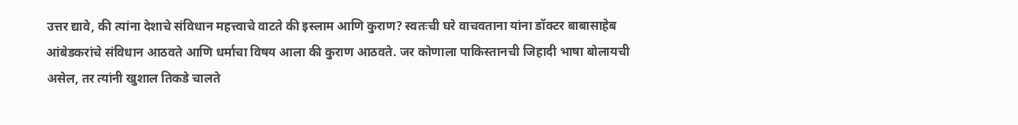उत्तर द्यावे, की त्यांना देशाचे संविधान महत्त्वाचे वाटते की इस्लाम आणि कुराण? स्वतःची घरे वाचवताना यांना डॉक्टर बाबासाहेब आंबेडकरांचे संविधान आठवते आणि धर्माचा विषय आला की कुराण आठवते. जर कोणाला पाकिस्तानची जिहादी भाषा बोलायची असेल, तर त्यांनी खुशाल तिकडे चालते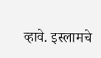व्हावे. इस्लामचे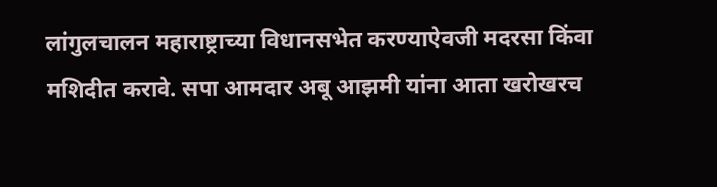लांगुलचालन महाराष्ट्राच्या विधानसभेत करण्याऐवजी मदरसा किंवा मशिदीत करावे. सपा आमदार अबू आझमी यांना आता खरोखरच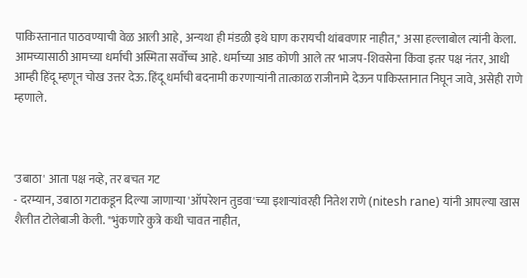पाकिस्तानात पाठवण्याची वेळ आली आहे, अन्यथा ही मंडळी इथे घाण करायची थांबवणार नाहीत," असा हल्लाबोल त्यांनी केला. आमच्यासाठी आमच्या धर्माची अस्मिता सर्वोच्च आहे. धर्माच्या आड कोणी आले तर भाजप-शिवसेना किंवा इतर पक्ष नंतर, आधी आम्ही हिंदू म्हणून चोख उत्तर देऊ. हिंदू धर्माची बदनामी करणाऱ्यांनी तात्काळ राजीनामे देऊन पाकिस्तानात निघून जावे, असेही राणे म्हणाले.



'उबाठा' आता पक्ष नव्हे, तर बचत गट
- दरम्यान, उबाठा गटाकडून दिल्या जाणाऱ्या 'ऑपरेशन तुडवा'च्या इशाऱ्यांवरही नितेश राणे (nitesh rane) यांनी आपल्या खास शैलीत टोलेबाजी केली. "भुंकणारे कुत्रे कधी चावत नाहीत,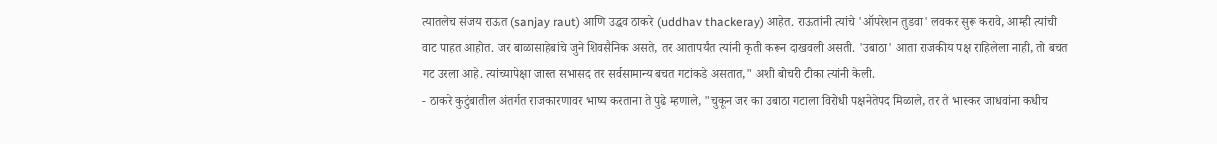त्यातलेच संजय राऊत (sanjay raut) आणि उद्धव ठाकरे (uddhav thackeray) आहेत. राऊतांनी त्यांचे 'ऑपरेशन तुडवा' लवकर सुरू करावे, आम्ही त्यांची वाट पाहत आहोत. जर बाळासाहेबांचे जुने शिवसैनिक असते, तर आतापर्यंत त्यांनी कृती करून दाखवली असती. 'उबाठा' आता राजकीय पक्ष राहिलेला नाही, तो बचत गट उरला आहे. त्यांच्यापेक्षा जास्त सभासद तर सर्वसामान्य बचत गटांकडे असतात," अशी बोचरी टीका त्यांनी केली.
- ठाकरे कुटुंबातील अंतर्गत राजकारणावर भाष्य करताना ते पुढे म्हणाले, "चुकून जर का उबाठा गटाला विरोधी पक्षनेतेपद मिळाले, तर ते भास्कर जाधवांना कधीच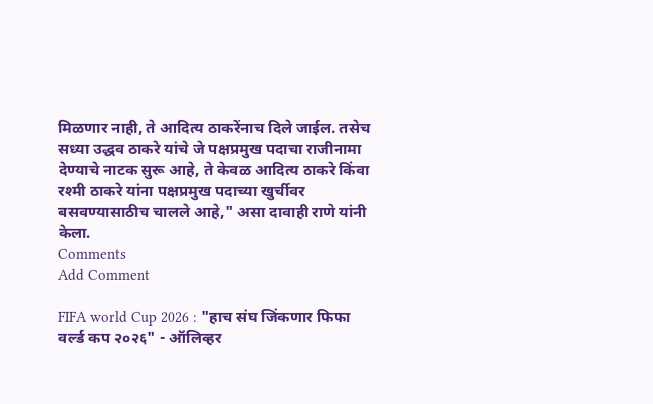मिळणार नाही, ते आदित्य ठाकरेंनाच दिले जाईल. तसेच सध्या उद्धव ठाकरे यांचे जे पक्षप्रमुख पदाचा राजीनामा देण्याचे नाटक सुरू आहे, ते केवळ आदित्य ठाकरे किंवा रश्मी ठाकरे यांना पक्षप्रमुख पदाच्या खुर्चीवर बसवण्यासाठीच चालले आहे," असा दावाही राणे यांनी केला.
Comments
Add Comment

FIFA world Cup 2026 : "हाच संघ जिंकणार फिफा वर्ल्ड कप २०२६" - ऑलिव्हर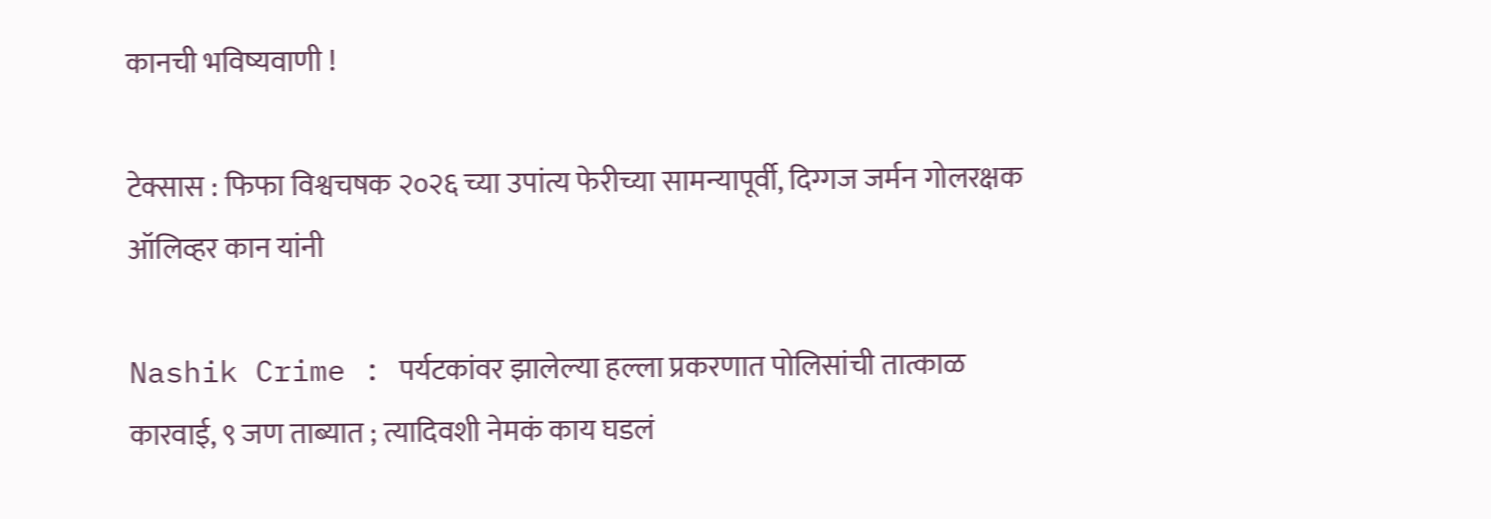कानची भविष्यवाणी !

टेक्सास : फिफा विश्वचषक २०२६ च्या उपांत्य फेरीच्या सामन्यापूर्वी, दिग्गज जर्मन गोलरक्षक ऑलिव्हर कान यांनी

Nashik Crime : पर्यटकांवर झालेल्या हल्ला प्रकरणात पोलिसांची तात्काळ कारवाई, ९ जण ताब्यात ; त्यादिवशी नेमकं काय घडलं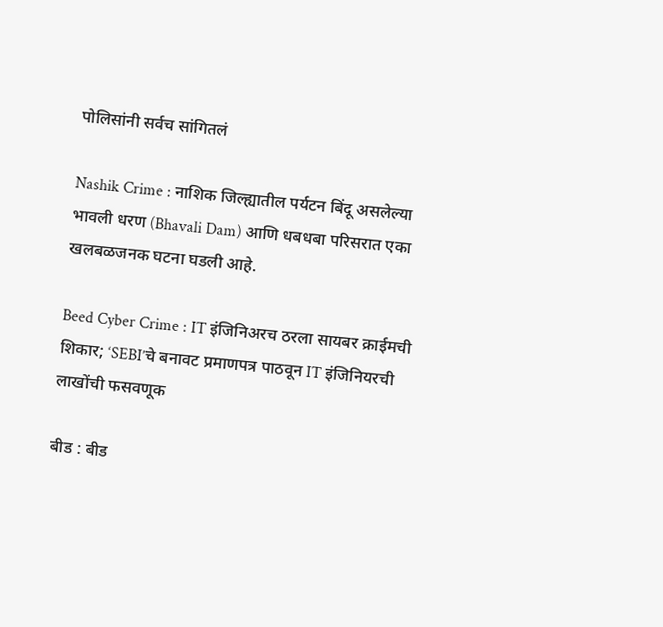पोलिसांनी सर्वच सांगितलं

Nashik Crime : नाशिक जिल्ह्यातील पर्यटन बिंदू असलेल्या भावली धरण (Bhavali Dam) आणि धबधबा परिसरात एका खलबळजनक घटना घडली आहे.

Beed Cyber Crime : IT इंजिनिअरच ठरला सायबर क्राईमची शिकार; ‘SEBI’चे बनावट प्रमाणपत्र पाठवून IT इंजिनियरची लाखोंची फसवणूक

बीड : बीड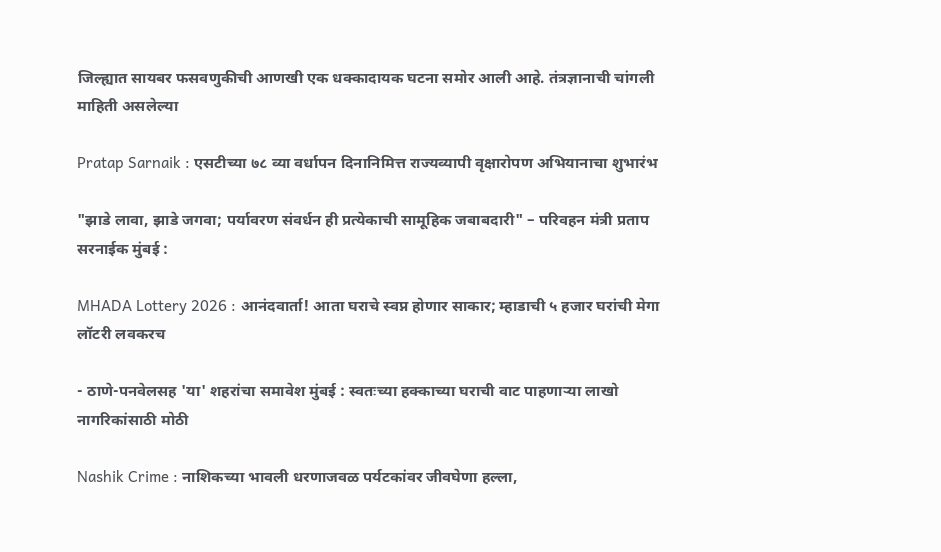जिल्ह्यात सायबर फसवणुकीची आणखी एक धक्कादायक घटना समोर आली आहे. तंत्रज्ञानाची चांगली माहिती असलेल्या

Pratap Sarnaik : एसटीच्या ७८ व्या वर्धापन दिनानिमित्त राज्यव्यापी वृक्षारोपण अभियानाचा शुभारंभ

"झाडे लावा, झाडे जगवा; पर्यावरण संवर्धन ही प्रत्येकाची सामूहिक जबाबदारी" – परिवहन मंत्री प्रताप सरनाईक मुंबई :

MHADA Lottery 2026 : आनंदवार्ता! आता घराचे स्वप्न होणार साकार; म्हाडाची ५ हजार घरांची मेगा लॉटरी लवकरच

- ठाणे-पनवेलसह 'या' शहरांचा समावेश मुंबई : स्वतःच्या हक्काच्या घराची वाट पाहणाऱ्या लाखो नागरिकांसाठी मोठी

Nashik Crime : नाशिकच्या भावली धरणाजवळ पर्यटकांवर जीवघेणा हल्ला,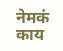नेमकं काय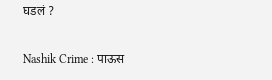घडलं ?

Nashik Crime : पाऊस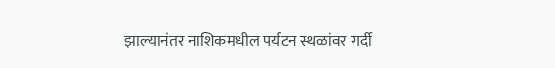झाल्यानंतर नाशिकमधील पर्यटन स्थळांवर गर्दी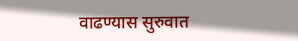वाढण्यास सुरुवात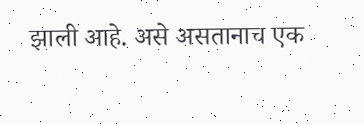झाली आहे. असे असतानाच एक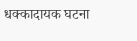धक्कादायक घटना